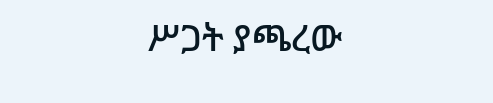ሥጋት ያጫረው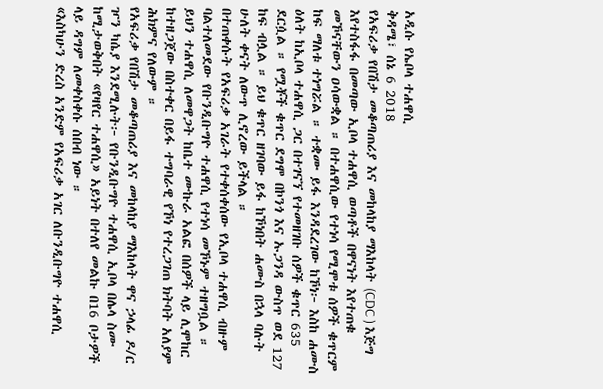አዲሱ የኤቦላ ተሐዋሲ
ቅዳሜ፣ ሰኔ 6 2018
የአፍሪቃ የበሽታ መቆጣጠሪያ እና መከላከያ ማእከላት (CDC ) እጅግ እየተስፋፋ በመጣው ኢቦላ ተሐዋሲ ወጣቶች በዋናነት እየተጠቁ መኾናቸውን ዐሳውቋል ። በተሐዋሲው የተነሳ የሚሞቱ ሰዎች ቁጥርም ከፍ ማለቱ ተነግሯል ። ተቋሙ ይፋ እንዳደረገው ከኾነ፦ እስከ ሐሙስ ዕለት ከኢቦላ ተሐዋሲ ጋር በተገናኘ የተመዘገቡ ሰዎች ቁጥር 635 ደርሷል ። የሟቾች ቁጥር ደግሞ በኮንጎ እና ኡጋንዳ ውስጥ ወደ 127 ከፍ ብሏል ። ይህ ቁጥር ዘገባው ይፋ ከኾነበት ሐሙስ በኋላ ባሉት ሁለት ቀናት ለውጥ ሊኖረው ይችላል ።
በተጠቀሱት የአፍሪቃ አገራት የተቀሰቀሰው የኢቦላ ተሐዋሲ ብዙም ባልተለመደው የቡንዲቡግዮ ተሐዋሲ የተነሳ መኾኑም ተዘግቧል ። ይህን ተሐዋሲ ለመዋጋት ከቤተ ሙኩራ አልፎ በሰዎች ላይ ሊሞከር ከተዘጋጀው በስተቀር በይፋ ተግባራዊ የኾነ የተረጋገጠ ክትባት አለያም ሕክምና የለውም ።
የአፍሪቃ የበሽታ መቆጣጠሪያ እና መከላከያ ማእከላት ዋና ኃላፊ ዶ/ር ዦን ካሴያ እንደሚሉት፦ የቡንዲቡግዮ ተሐዋሲ ኢቦላ በሌላ ስሙ ከሚታወቅበት «የዛየር ተሐዋሲ» አይነት በተለየ መልኩ በ16 ቦታዎች ላይ ዳግም ለመቀስቀሱ ሰበብ ነው ።
«እስካሁን ድረስ አንድም የአፍሪቃ አገር ለቡንዲቡግዮ ተሐዋሲ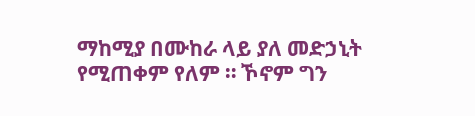ማከሚያ በሙከራ ላይ ያለ መድኃኒት የሚጠቀም የለም ። ኾኖም ግን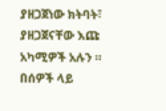ያዘጋጀነው ክትባት፣ ያዘጋጀናቸው እጩ አካሚዎች አሉን ። በሰዎች ላይ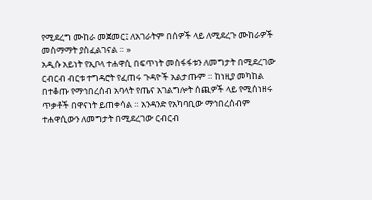የሚደረግ ሙከራ መጀመር፤ ለአገራትም በሰዎች ላይ ለሚደረጉ ሙከራዎች መስማማት ያስፈልገናል ። »
አዲሱ አይነት የኢቦላ ተሐዋሲ በፍጥነት መስፋፋቱን ለመግታት በሚደረገው ርብርብ ብርቱ ተግዳሮት የፈጠሩ ጉዳዮች አልታጡም ። ከነዚያ መካከል በተቆጡ የማኅበረሰብ አባላት የጤና አገልግሎት ሰጪዎች ላይ የሚሰነዘሩ ጥቃቶች በዋናነት ይጠቀሳል ። አንዳንድ የአካባቢው ማኅበረሰብም ተሐዋሲውን ለመግታት በሚደረገው ርብርብ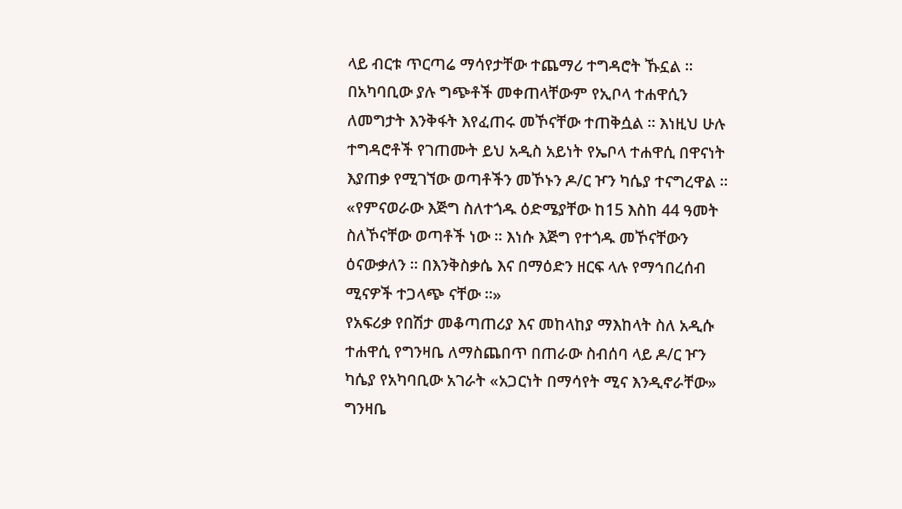ላይ ብርቱ ጥርጣሬ ማሳየታቸው ተጨማሪ ተግዳሮት ኹኗል ። በአካባቢው ያሉ ግጭቶች መቀጠላቸውም የኢቦላ ተሐዋሲን ለመግታት እንቅፋት እየፈጠሩ መኾናቸው ተጠቅሷል ። እነዚህ ሁሉ ተግዳሮቶች የገጠሙት ይህ አዲስ አይነት የኤቦላ ተሐዋሲ በዋናነት እያጠቃ የሚገኘው ወጣቶችን መኾኑን ዶ/ር ዦን ካሴያ ተናግረዋል ።
«የምናወራው እጅግ ስለተጎዱ ዕድሜያቸው ከ15 እስከ 44 ዓመት ስለኾናቸው ወጣቶች ነው ። እነሱ እጅግ የተጎዱ መኾናቸውን ዕናውቃለን ። በእንቅስቃሴ እና በማዕድን ዘርፍ ላሉ የማኅበረሰብ ሚናዎች ተጋላጭ ናቸው ።»
የአፍሪቃ የበሽታ መቆጣጠሪያ እና መከላከያ ማእከላት ስለ አዲሱ ተሐዋሲ የግንዛቤ ለማስጨበጥ በጠራው ስብሰባ ላይ ዶ/ር ዦን ካሴያ የአካባቢው አገራት «አጋርነት በማሳየት ሚና እንዲኖራቸው» ግንዛቤ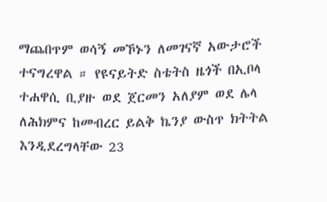ማጨበጥም ወሳኝ መኾኑን ለመገናኛ አውታሮች ተናግረዋል ። የዩናይትድ ስቴትስ ዜጎች በኢቦላ ተሐዋሲ ቢያዙ ወደ ጀርመን አለያም ወደ ሌላ ለሕክምና ከመብረር ይልቅ ኬንያ ውስጥ ክትትል እንዲደረግላቸው 23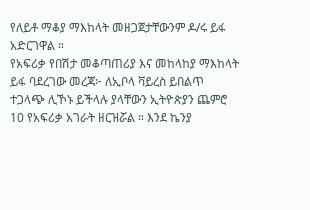የለይቶ ማቆያ ማእከላት መዘጋጀታቸውንም ዶ/ሩ ይፋ አድርገዋል ።
የአፍሪቃ የበሽታ መቆጣጠሪያ እና መከላከያ ማእከላት ይፋ ባደረገው መረጃ፦ ለኢቦላ ቫይረስ ይበልጥ ተጋላጭ ሊኾኑ ይችላሉ ያላቸውን ኢትዮጵያን ጨምሮ 10 የአፍሪቃ አገራት ዘርዝሯል ። እንደ ኬንያ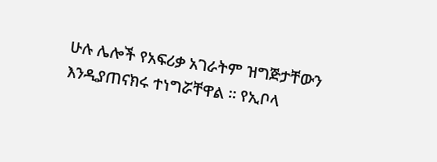ሁሉ ሌሎች የአፍሪቃ አገራትም ዝግጅታቸውን እንዲያጠናክሩ ተነግሯቸዋል ። የኢቦላ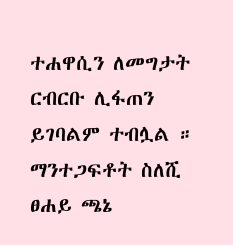ተሐዋሲን ለመግታት ርብርቡ ሊፋጠን ይገባልም ተብሏል ።
ማንተጋፍቶት ስለሺ
ፀሐይ ጫኔ